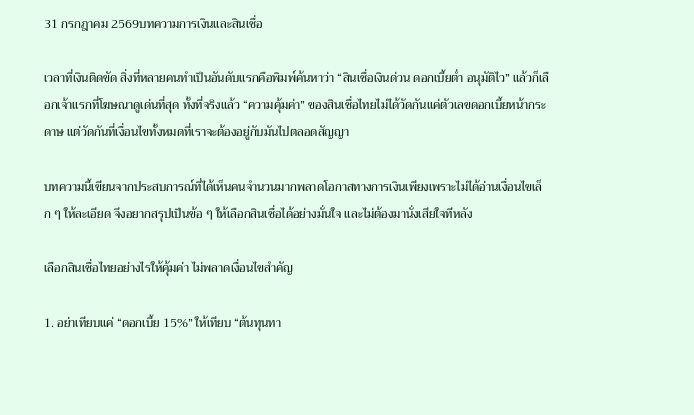31 กรกฎาคม 2569บทความการเงินและสินเชื่อ

เวลาที่เงินติดขัด สิ่งที่หลายคนทำเป็นอันดับแรกคือพิมพ์ค้นหาว่า “สินเชื่อเงินด่วน ดอกเบี้ยต่ำ อนุมัติไว” แล้วก็เลือกเจ้าแรกที่โฆษณาดูเด่นที่สุด ทั้งที่จริงแล้ว “ความคุ้มค่า” ของสินเชื่อไทยไม่ได้วัดกันแค่ตัวเลขดอกเบี้ยหน้ากระดาษ แต่วัดกันที่เงื่อนไขทั้งหมดที่เราจะต้องอยู่กับมันไปตลอดสัญญา

บทความนี้เขียนจากประสบการณ์ที่ได้เห็นคนจำนวนมากพลาดโอกาสทางการเงินเพียงเพราะไม่ได้อ่านเงื่อนไขเล็ก ๆ ให้ละเอียด จึงอยากสรุปเป็นข้อ ๆ ให้เลือกสินเชื่อได้อย่างมั่นใจ และไม่ต้องมานั่งเสียใจทีหลัง

เลือกสินเชื่อไทยอย่างไรให้คุ้มค่า ไม่พลาดเงื่อนไขสำคัญ

1. อย่าเทียบแค่ “ดอกเบี้ย 15%” ให้เทียบ “ต้นทุนทา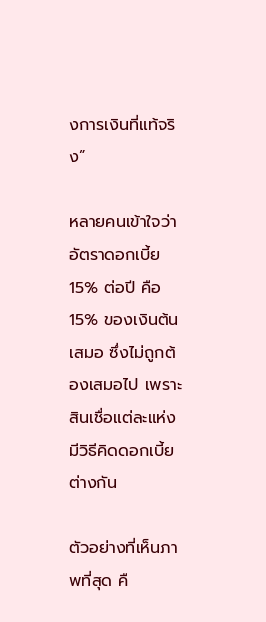งการเงินที่แท้จริง”

หลายคนเข้าใจว่า อัตราดอกเบี้ย 15% ต่อปี คือ 15% ของเงินต้นเสมอ ซึ่งไม่ถูกต้องเสมอไป เพราะสินเชื่อแต่ละแห่งมีวิธีคิดดอกเบี้ยต่างกัน

ตัวอย่างที่เห็นภาพที่สุด คื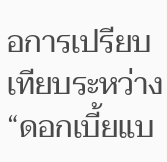อการเปรียบเทียบระหว่าง “ดอกเบี้ยแบ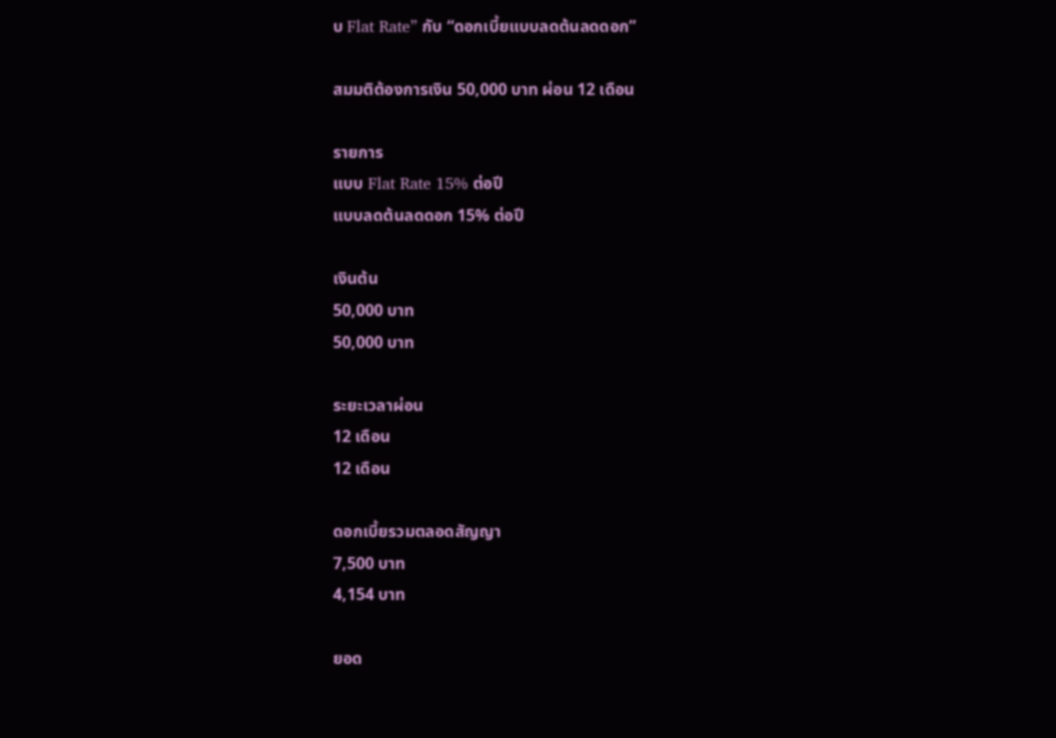บ Flat Rate” กับ “ดอกเบี้ยแบบลดต้นลดดอก”

สมมติต้องการเงิน 50,000 บาท ผ่อน 12 เดือน

รายการ
แบบ Flat Rate 15% ต่อปี
แบบลดต้นลดดอก 15% ต่อปี

เงินต้น
50,000 บาท
50,000 บาท

ระยะเวลาผ่อน
12 เดือน
12 เดือน

ดอกเบี้ยรวมตลอดสัญญา
7,500 บาท
4,154 บาท

ยอด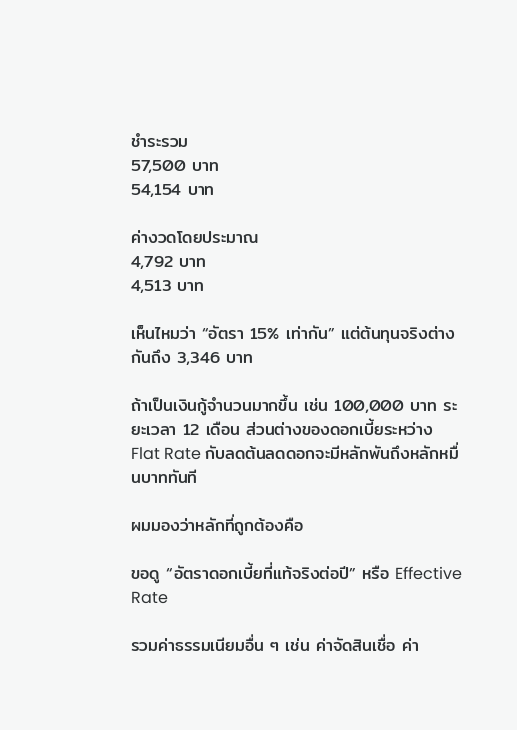ชำระรวม
57,500 บาท
54,154 บาท

ค่างวดโดยประมาณ
4,792 บาท
4,513 บาท

เห็นไหมว่า “อัตรา 15% เท่ากัน” แต่ต้นทุนจริงต่างกันถึง 3,346 บาท

ถ้าเป็นเงินกู้จำนวนมากขึ้น เช่น 100,000 บาท ระยะเวลา 12 เดือน ส่วนต่างของดอกเบี้ยระหว่าง Flat Rate กับลดต้นลดดอกจะมีหลักพันถึงหลักหมื่นบาททันที

ผมมองว่าหลักที่ถูกต้องคือ

ขอดู “อัตราดอกเบี้ยที่แท้จริงต่อปี” หรือ Effective Rate

รวมค่าธรรมเนียมอื่น ๆ เช่น ค่าจัดสินเชื่อ ค่า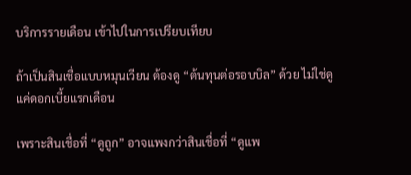บริการรายเดือน เข้าไปในการเปรียบเทียบ

ถ้าเป็นสินเชื่อแบบหมุนเวียน ต้องดู “ต้นทุนต่อรอบบิล” ด้วย ไม่ใช่ดูแค่ดอกเบี้ยแรกเดือน

เพราะสินเชื่อที่ “ดูถูก” อาจแพงกว่าสินเชื่อที่ “ดูแพ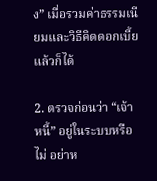ง” เมื่อรวมค่าธรรมเนียมและวิธีคิดดอกเบี้ยแล้วก็ได้

2. ตรวจก่อนว่า “เจ้าหนี้” อยู่ในระบบหรือไม่ อย่าห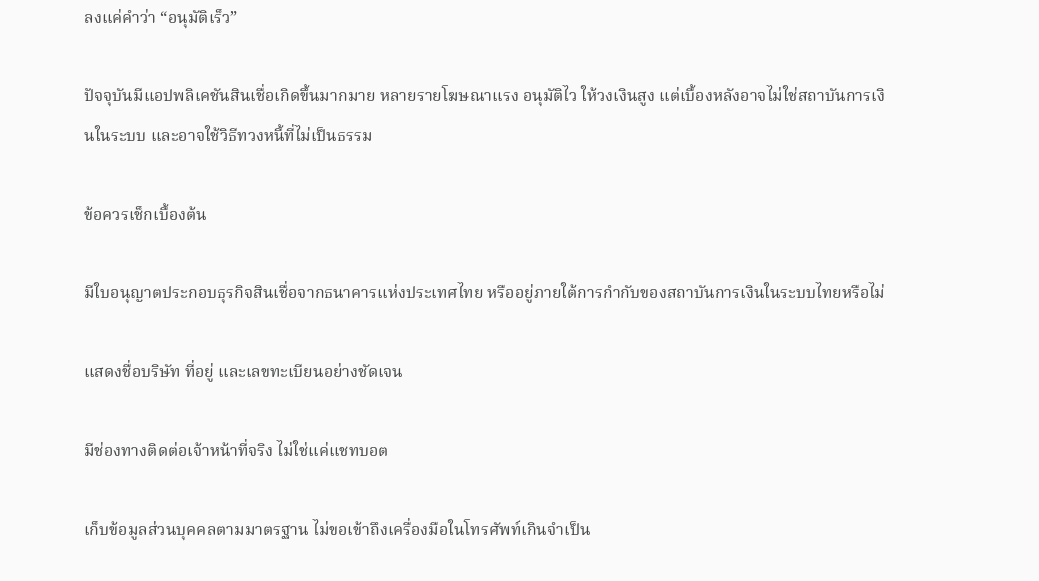ลงแค่คำว่า “อนุมัติเร็ว”

ปัจจุบันมีแอปพลิเคชันสินเชื่อเกิดขึ้นมากมาย หลายรายโฆษณาแรง อนุมัติไว ให้วงเงินสูง แต่เบื้องหลังอาจไม่ใช่สถาบันการเงินในระบบ และอาจใช้วิธีทวงหนี้ที่ไม่เป็นธรรม

ข้อควรเช็กเบื้องต้น

มีใบอนุญาตประกอบธุรกิจสินเชื่อจากธนาคารแห่งประเทศไทย หรืออยู่ภายใต้การกำกับของสถาบันการเงินในระบบไทยหรือไม่

แสดงชื่อบริษัท ที่อยู่ และเลขทะเบียนอย่างชัดเจน

มีช่องทางติดต่อเจ้าหน้าที่จริง ไม่ใช่แค่แชทบอต

เก็บข้อมูลส่วนบุคคลตามมาตรฐาน ไม่ขอเข้าถึงเครื่องมือในโทรศัพท์เกินจำเป็น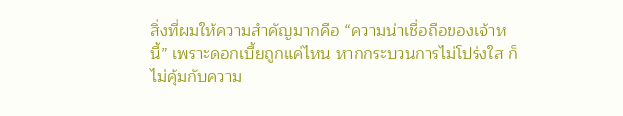สิ่งที่ผมให้ความสำคัญมากคือ “ความน่าเชื่อถือของเจ้าหนี้” เพราะดอกเบี้ยถูกแค่ไหน หากกระบวนการไม่โปร่งใส ก็ไม่คุ้มกับความ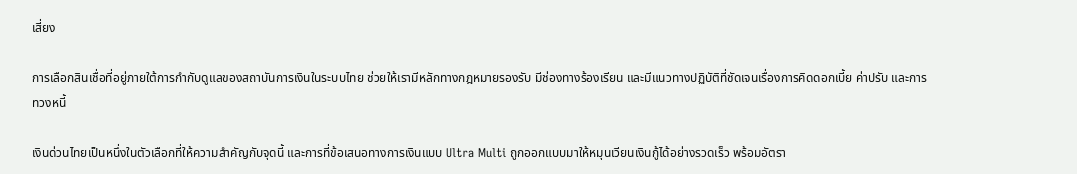เสี่ยง

การเลือกสินเชื่อที่อยู่ภายใต้การกำกับดูแลของสถาบันการเงินในระบบไทย ช่วยให้เรามีหลักทางกฎหมายรองรับ มีช่องทางร้องเรียน และมีแนวทางปฏิบัติที่ชัดเจนเรื่องการคิดดอกเบี้ย ค่าปรับ และการทวงหนี้

เงินด่วนไทยเป็นหนึ่งในตัวเลือกที่ให้ความสำคัญกับจุดนี้ และการที่ข้อเสนอทางการเงินแบบ Ultra Multi ถูกออกแบบมาให้หมุนเวียนเงินกู้ได้อย่างรวดเร็ว พร้อมอัตรา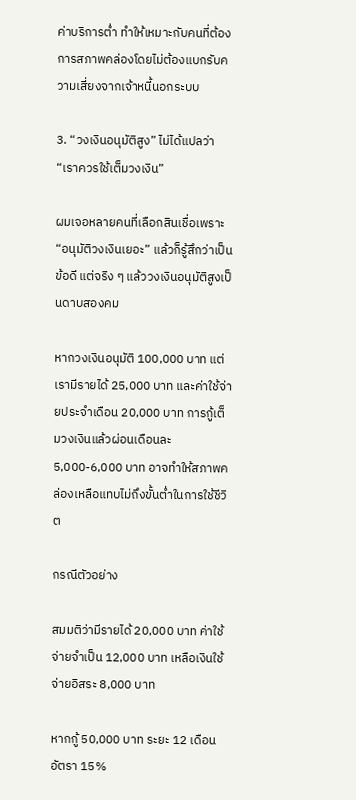ค่าบริการต่ำ ทำให้เหมาะกับคนที่ต้องการสภาพคล่องโดยไม่ต้องแบกรับความเสี่ยงจากเจ้าหนี้นอกระบบ

3. “วงเงินอนุมัติสูง” ไม่ได้แปลว่า “เราควรใช้เต็มวงเงิน”

ผมเจอหลายคนที่เลือกสินเชื่อเพราะ “อนุมัติวงเงินเยอะ” แล้วก็รู้สึกว่าเป็นข้อดี แต่จริง ๆ แล้ววงเงินอนุมัติสูงเป็นดาบสองคม

หากวงเงินอนุมัติ 100,000 บาท แต่เรามีรายได้ 25,000 บาท และค่าใช้จ่ายประจำเดือน 20,000 บาท การกู้เต็มวงเงินแล้วผ่อนเดือนละ 5,000-6,000 บาท อาจทำให้สภาพคล่องเหลือแทบไม่ถึงขั้นต่ำในการใช้ชีวิต

กรณีตัวอย่าง

สมมติว่ามีรายได้ 20,000 บาท ค่าใช้จ่ายจำเป็น 12,000 บาท เหลือเงินใช้จ่ายอิสระ 8,000 บาท

หากกู้ 50,000 บาท ระยะ 12 เดือน อัตรา 15%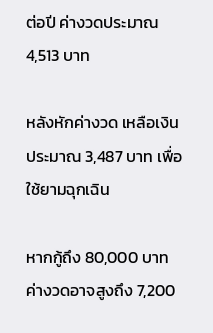ต่อปี ค่างวดประมาณ 4,513 บาท

หลังหักค่างวด เหลือเงินประมาณ 3,487 บาท เพื่อใช้ยามฉุกเฉิน

หากกู้ถึง 80,000 บาท ค่างวดอาจสูงถึง 7,200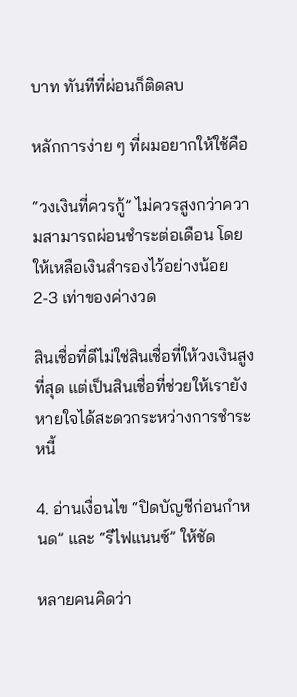บาท ทันทีที่ผ่อนก็ติดลบ

หลักการง่าย ๆ ที่ผมอยากให้ใช้คือ

“วงเงินที่ควรกู้” ไม่ควรสูงกว่าความสามารถผ่อนชำระต่อเดือน โดยให้เหลือเงินสำรองไว้อย่างน้อย 2-3 เท่าของค่างวด

สินเชื่อที่ดีไม่ใช่สินเชื่อที่ให้วงเงินสูงที่สุด แต่เป็นสินเชื่อที่ช่วยให้เรายังหายใจได้สะดวกระหว่างการชำระหนี้

4. อ่านเงื่อนไข “ปิดบัญชีก่อนกำหนด” และ “รีไฟแนนซ์” ให้ชัด

หลายคนคิดว่า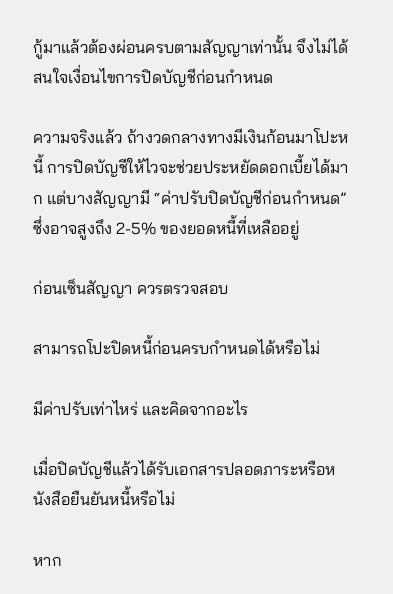กู้มาแล้วต้องผ่อนครบตามสัญญาเท่านั้น จึงไม่ได้สนใจเงื่อนไขการปิดบัญชีก่อนกำหนด

ความจริงแล้ว ถ้างวดกลางทางมีเงินก้อนมาโปะหนี้ การปิดบัญชีให้ไวจะช่วยประหยัดดอกเบี้ยได้มาก แต่บางสัญญามี “ค่าปรับปิดบัญชีก่อนกำหนด” ซึ่งอาจสูงถึง 2-5% ของยอดหนี้ที่เหลืออยู่

ก่อนเซ็นสัญญา ควรตรวจสอบ

สามารถโปะปิดหนี้ก่อนครบกำหนดได้หรือไม่

มีค่าปรับเท่าไหร่ และคิดจากอะไร

เมื่อปิดบัญชีแล้วได้รับเอกสารปลอดภาระหรือหนังสือยืนยันหนี้หรือไม่

หาก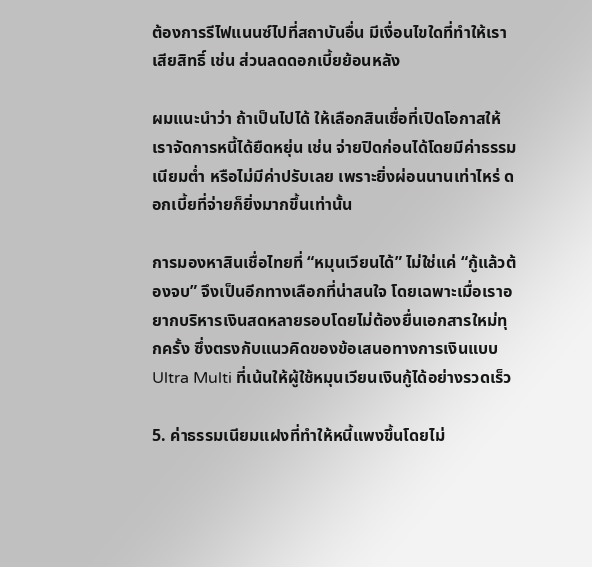ต้องการรีไฟแนนซ์ไปที่สถาบันอื่น มีเงื่อนไขใดที่ทำให้เราเสียสิทธิ์ เช่น ส่วนลดดอกเบี้ยย้อนหลัง

ผมแนะนำว่า ถ้าเป็นไปได้ ให้เลือกสินเชื่อที่เปิดโอกาสให้เราจัดการหนี้ได้ยืดหยุ่น เช่น จ่ายปิดก่อนได้โดยมีค่าธรรมเนียมต่ำ หรือไม่มีค่าปรับเลย เพราะยิ่งผ่อนนานเท่าไหร่ ดอกเบี้ยที่จ่ายก็ยิ่งมากขึ้นเท่านั้น

การมองหาสินเชื่อไทยที่ “หมุนเวียนได้” ไม่ใช่แค่ “กู้แล้วต้องจบ” จึงเป็นอีกทางเลือกที่น่าสนใจ โดยเฉพาะเมื่อเราอยากบริหารเงินสดหลายรอบโดยไม่ต้องยื่นเอกสารใหม่ทุกครั้ง ซึ่งตรงกับแนวคิดของข้อเสนอทางการเงินแบบ Ultra Multi ที่เน้นให้ผู้ใช้หมุนเวียนเงินกู้ได้อย่างรวดเร็ว

5. ค่าธรรมเนียมแฝงที่ทำให้หนี้แพงขึ้นโดยไม่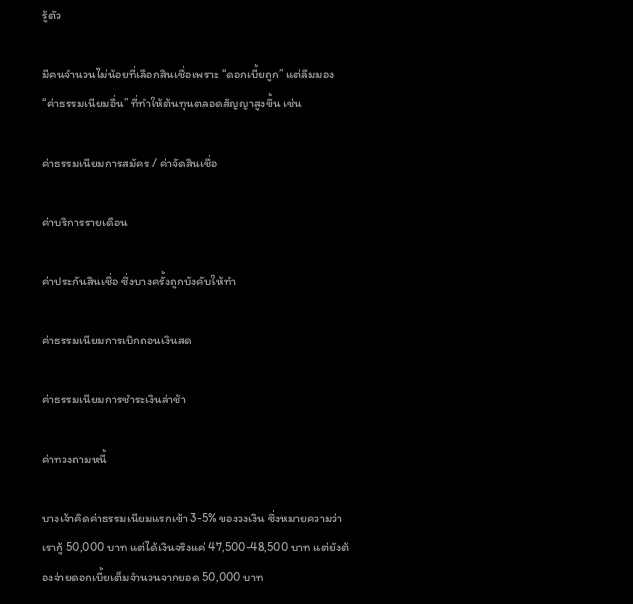รู้ตัว

มีคนจำนวนไม่น้อยที่เลือกสินเชื่อเพราะ “ดอกเบี้ยถูก” แต่ลืมมอง “ค่าธรรมเนียมอื่น” ที่ทำให้ต้นทุนตลอดสัญญาสูงขึ้น เช่น

ค่าธรรมเนียมการสมัคร / ค่าจัดสินเชื่อ

ค่าบริการรายเดือน

ค่าประกันสินเชื่อ ซึ่งบางครั้งถูกบังคับให้ทำ

ค่าธรรมเนียมการเบิกถอนเงินสด

ค่าธรรมเนียมการชำระเงินล่าช้า

ค่าทวงถามหนี้

บางเจ้าคิดค่าธรรมเนียมแรกเข้า 3-5% ของวงเงิน ซึ่งหมายความว่าเรากู้ 50,000 บาท แต่ได้เงินจริงแค่ 47,500-48,500 บาท แต่ยังต้องจ่ายดอกเบี้ยเต็มจำนวนจากยอด 50,000 บาท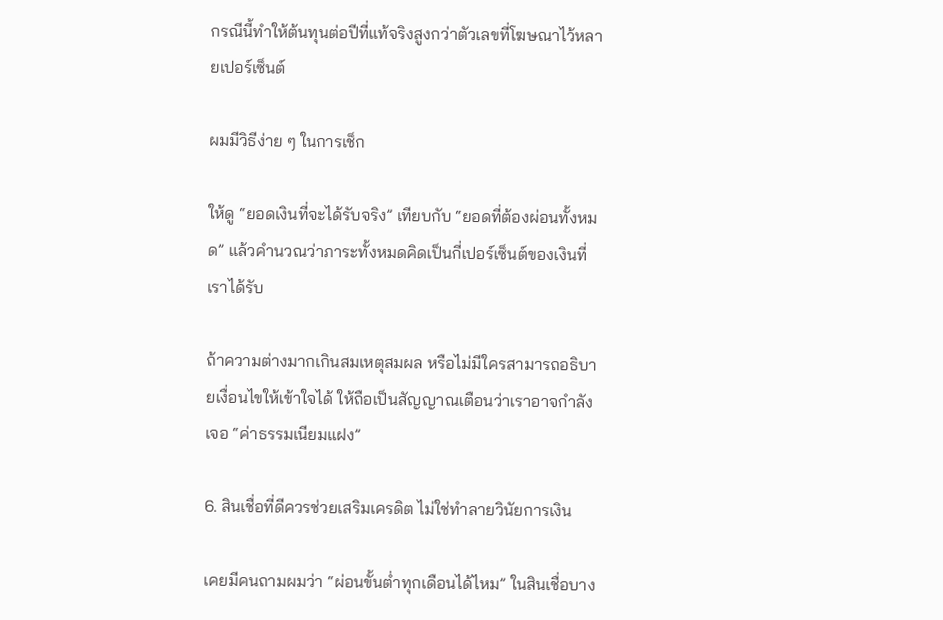กรณีนี้ทำให้ต้นทุนต่อปีที่แท้จริงสูงกว่าตัวเลขที่โฆษณาไว้หลายเปอร์เซ็นต์

ผมมีวิธีง่าย ๆ ในการเช็ก

ให้ดู “ยอดเงินที่จะได้รับจริง” เทียบกับ “ยอดที่ต้องผ่อนทั้งหมด” แล้วคำนวณว่าภาระทั้งหมดคิดเป็นกี่เปอร์เซ็นต์ของเงินที่เราได้รับ

ถ้าความต่างมากเกินสมเหตุสมผล หรือไม่มีใครสามารถอธิบายเงื่อนไขให้เข้าใจได้ ให้ถือเป็นสัญญาณเตือนว่าเราอาจกำลังเจอ “ค่าธรรมเนียมแฝง”

6. สินเชื่อที่ดีควรช่วยเสริมเครดิต ไม่ใช่ทำลายวินัยการเงิน

เคยมีคนถามผมว่า “ผ่อนขั้นต่ำทุกเดือนได้ไหม” ในสินเชื่อบาง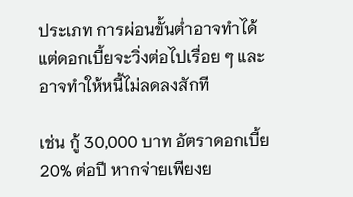ประเภท การผ่อนขั้นต่ำอาจทำได้ แต่ดอกเบี้ยจะวิ่งต่อไปเรื่อย ๆ และอาจทำให้หนี้ไม่ลดลงสักที

เช่น กู้ 30,000 บาท อัตราดอกเบี้ย 20% ต่อปี หากจ่ายเพียงย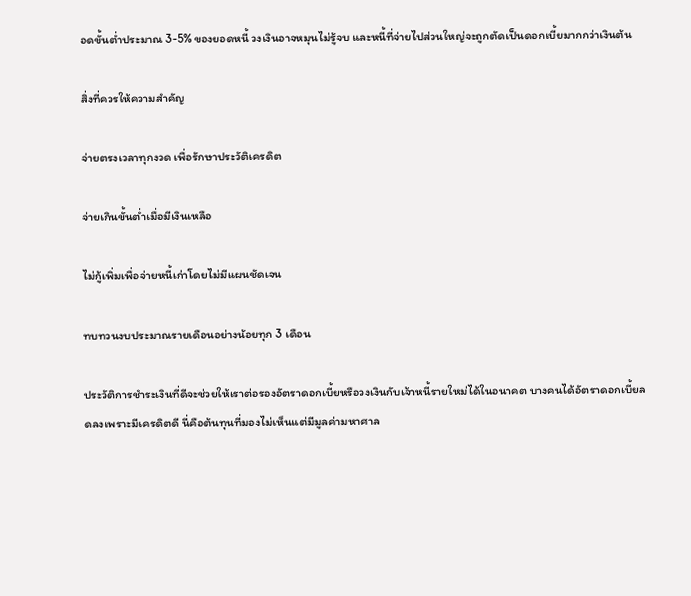อดขั้นต่ำประมาณ 3-5% ของยอดหนี้ วงเงินอาจหมุนไม่รู้จบ และหนี้ที่จ่ายไปส่วนใหญ่จะถูกตัดเป็นดอกเบี้ยมากกว่าเงินต้น

สิ่งที่ควรให้ความสำคัญ

จ่ายตรงเวลาทุกงวด เพื่อรักษาประวัติเครดิต

จ่ายเกินขั้นต่ำเมื่อมีเงินเหลือ

ไม่กู้เพิ่มเพื่อจ่ายหนี้เก่าโดยไม่มีแผนชัดเจน

ทบทวนงบประมาณรายเดือนอย่างน้อยทุก 3 เดือน

ประวัติการชำระเงินที่ดีจะช่วยให้เราต่อรองอัตราดอกเบี้ยหรือวงเงินกับเจ้าหนี้รายใหม่ได้ในอนาคต บางคนได้อัตราดอกเบี้ยลดลงเพราะมีเครดิตดี นี่คือต้นทุนที่มองไม่เห็นแต่มีมูลค่ามหาศาล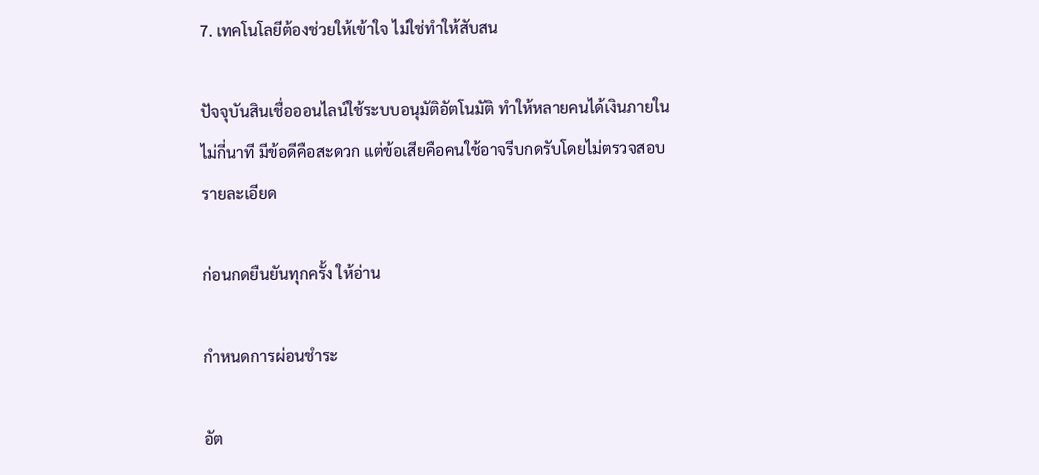7. เทคโนโลยีต้องช่วยให้เข้าใจ ไม่ใช่ทำให้สับสน

ปัจจุบันสินเชื่อออนไลน์ใช้ระบบอนุมัติอัตโนมัติ ทำให้หลายคนได้เงินภายในไม่กี่นาที มีข้อดีคือสะดวก แต่ข้อเสียคือคนใช้อาจรีบกดรับโดยไม่ตรวจสอบรายละเอียด

ก่อนกดยืนยันทุกครั้ง ให้อ่าน

กำหนดการผ่อนชำระ

อัต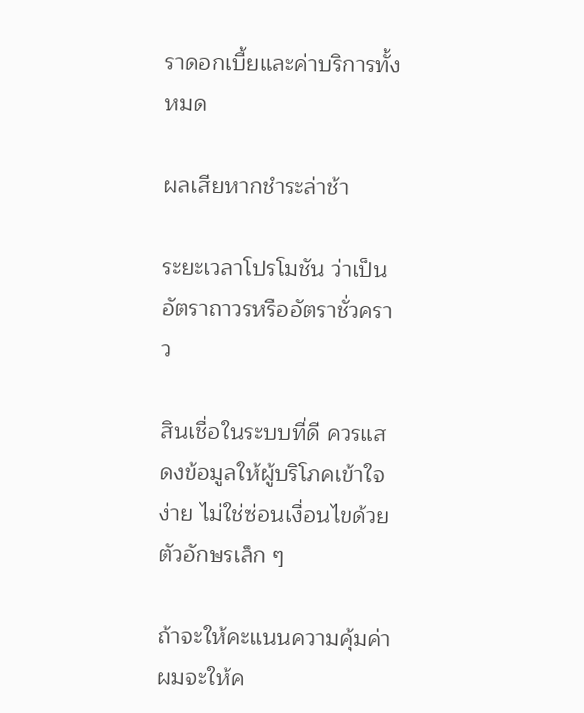ราดอกเบี้ยและค่าบริการทั้งหมด

ผลเสียหากชำระล่าช้า

ระยะเวลาโปรโมชัน ว่าเป็นอัตราถาวรหรืออัตราชั่วคราว

สินเชื่อในระบบที่ดี ควรแสดงข้อมูลให้ผู้บริโภคเข้าใจง่าย ไม่ใช่ซ่อนเงื่อนไขด้วยตัวอักษรเล็ก ๆ

ถ้าจะให้คะแนนความคุ้มค่า ผมจะให้ค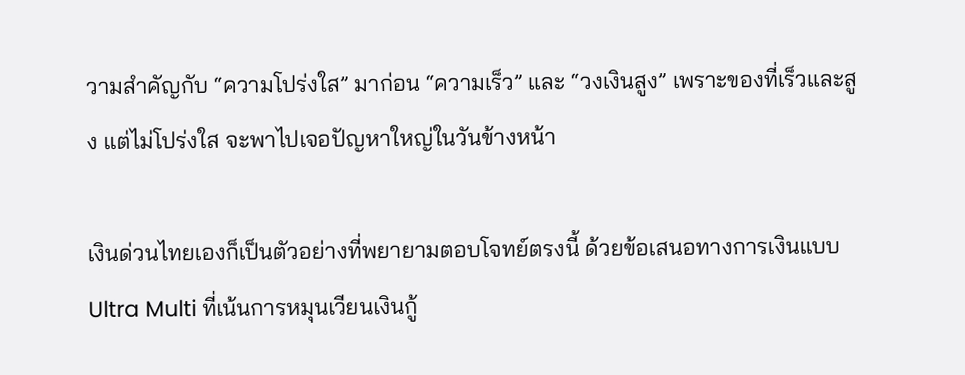วามสำคัญกับ “ความโปร่งใส” มาก่อน “ความเร็ว” และ “วงเงินสูง” เพราะของที่เร็วและสูง แต่ไม่โปร่งใส จะพาไปเจอปัญหาใหญ่ในวันข้างหน้า

เงินด่วนไทยเองก็เป็นตัวอย่างที่พยายามตอบโจทย์ตรงนี้ ด้วยข้อเสนอทางการเงินแบบ Ultra Multi ที่เน้นการหมุนเวียนเงินกู้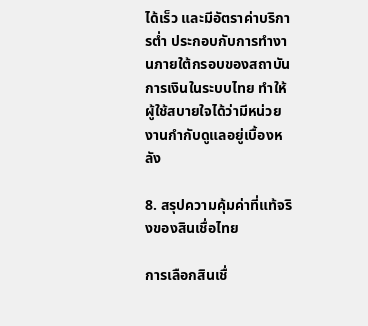ได้เร็ว และมีอัตราค่าบริการต่ำ ประกอบกับการทำงานภายใต้กรอบของสถาบันการเงินในระบบไทย ทำให้ผู้ใช้สบายใจได้ว่ามีหน่วยงานกำกับดูแลอยู่เบื้องหลัง

8. สรุปความคุ้มค่าที่แท้จริงของสินเชื่อไทย

การเลือกสินเชื่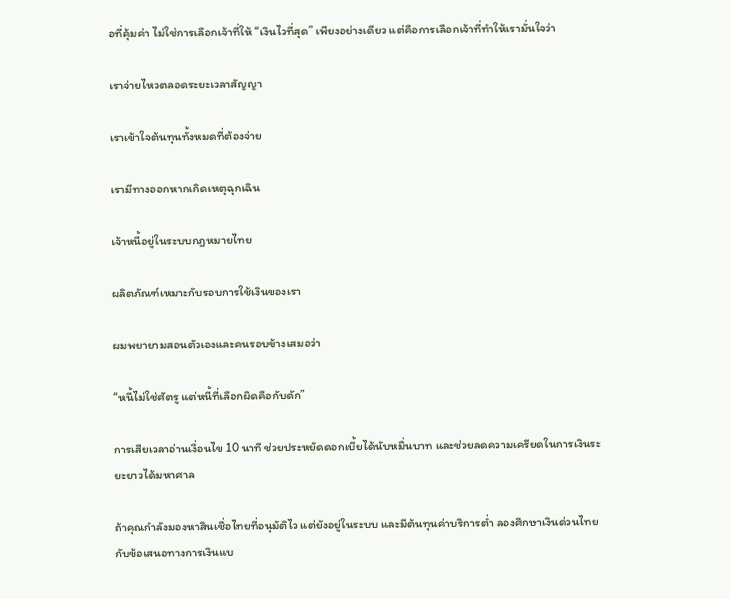อที่คุ้มค่า ไม่ใช่การเลือกเจ้าที่ให้ “เงินไวที่สุด” เพียงอย่างเดียว แต่คือการเลือกเจ้าที่ทำให้เรามั่นใจว่า

เราจ่ายไหวตลอดระยะเวลาสัญญา

เราเข้าใจต้นทุนทั้งหมดที่ต้องจ่าย

เรามีทางออกหากเกิดเหตุฉุกเฉิน

เจ้าหนี้อยู่ในระบบกฎหมายไทย

ผลิตภัณฑ์เหมาะกับรอบการใช้เงินของเรา

ผมพยายามสอนตัวเองและคนรอบข้างเสมอว่า

“หนี้ไม่ใช่ศัตรู แต่หนี้ที่เลือกผิดคือกับดัก”

การเสียเวลาอ่านเงื่อนไข 10 นาที ช่วยประหยัดดอกเบี้ยได้นับหมื่นบาท และช่วยลดความเครียดในการเงินระยะยาวได้มหาศาล

ถ้าคุณกำลังมองหาสินเชื่อไทยที่อนุมัติไว แต่ยังอยู่ในระบบ และมีต้นทุนค่าบริการต่ำ ลองศึกษาเงินด่วนไทยกับข้อเสนอทางการเงินแบ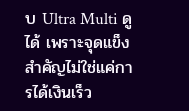บ Ultra Multi ดูได้ เพราะจุดแข็งสำคัญไม่ใช่แค่การได้เงินเร็ว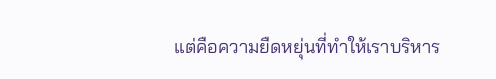แต่คือความยืดหยุ่นที่ทำให้เราบริหาร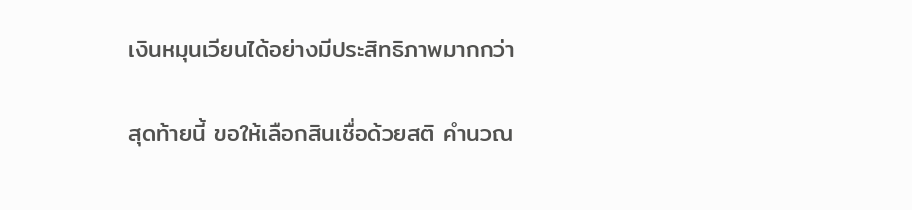เงินหมุนเวียนได้อย่างมีประสิทธิภาพมากกว่า

สุดท้ายนี้ ขอให้เลือกสินเชื่อด้วยสติ คำนวณ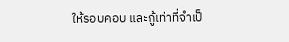ให้รอบคอบ และกู้เท่าที่จำเป็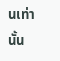นเท่านั้น